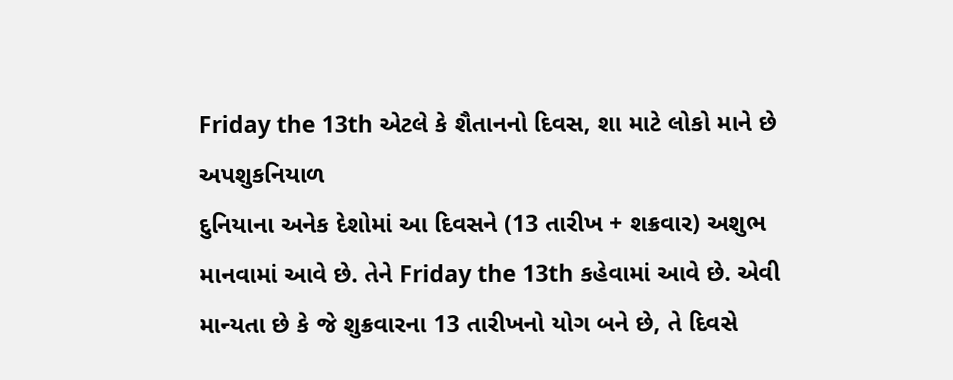Friday the 13th એટલે કે શૈતાનનો દિવસ, શા માટે લોકો માને છે અપશુકનિયાળ
દુનિયાના અનેક દેશોમાં આ દિવસને (13 તારીખ + શક્રવાર) અશુભ માનવામાં આવે છે. તેને Friday the 13th કહેવામાં આવે છે. એવી માન્યતા છે કે જે શુક્રવારના 13 તારીખનો યોગ બને છે, તે દિવસે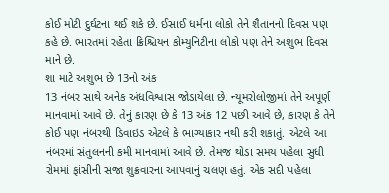કોઈ મોટી દુર્ઘટના થઈ શકે છે. ઈસાઈ ધર્મના લોકો તેને શૈતાનનો દિવસ પણ કહે છે. ભારતમાં રહેતા ક્રિશ્ચિયન કોમ્યુનિટીના લોકો પણ તેને અશુભ દિવસ માને છે.
શા માટે અશુભ છે 13નો અંક
13 નંબર સાથે અનેક અંધવિશ્વાસ જોડાયેલા છે. ન્યૂમરોલોજીમાં તેને અપૂર્ણ માનવામાં આવે છે. તેનું કારણ છે કે 13 અંક 12 પછી આવે છે, કારણ કે તેને કોઈ પણ નંબરથી ડિવાઇડ એટલે કે ભાગ્યાકાર નથી કરી શકાતું. એટલે આ નંબરમાં સંતુલનની કમી માનવામાં આવે છે. તેમજ થોડા સમય પહેલા સુધી રોમમાં ફાંસીની સજા શુક્રવારના આપવાનું ચલણ હતું. એક સદી પહેલા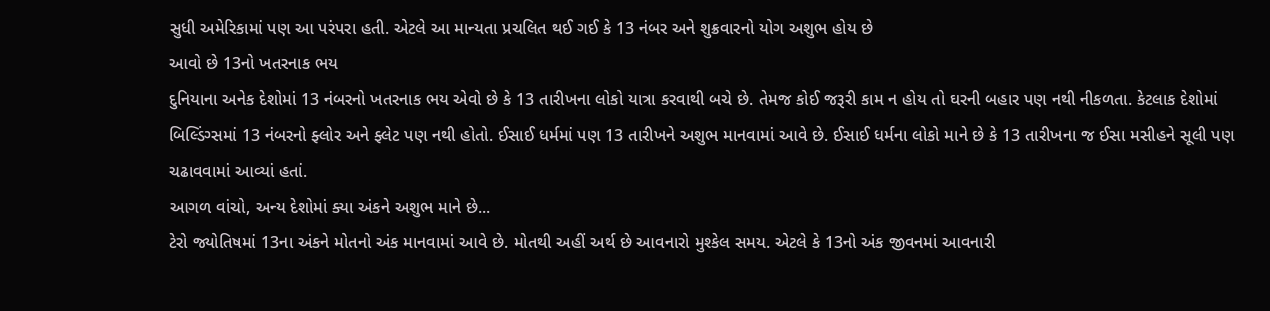સુધી અમેરિકામાં પણ આ પરંપરા હતી. એટલે આ માન્યતા પ્રચલિત થઈ ગઈ કે 13 નંબર અને શુક્રવારનો યોગ અશુભ હોય છે
આવો છે 13નો ખતરનાક ભય
દુનિયાના અનેક દેશોમાં 13 નંબરનો ખતરનાક ભય એવો છે કે 13 તારીખના લોકો યાત્રા કરવાથી બચે છે. તેમજ કોઈ જરૂરી કામ ન હોય તો ઘરની બહાર પણ નથી નીકળતા. કેટલાક દેશોમાં બિલ્ડિંગ્સમાં 13 નંબરનો ફ્લોર અને ફ્લેટ પણ નથી હોતો. ઈસાઈ ધર્મમાં પણ 13 તારીખને અશુભ માનવામાં આવે છે. ઈસાઈ ધર્મના લોકો માને છે કે 13 તારીખના જ ઈસા મસીહને સૂલી પણ ચઢાવવામાં આવ્યાં હતાં.
આગળ વાંચો, અન્ય દેશોમાં ક્યા અંકને અશુભ માને છે...
ટેરો જ્યોતિષમાં 13ના અંકને મોતનો અંક માનવામાં આવે છે. મોતથી અહીં અર્થ છે આવનારો મુશ્કેલ સમય. એટલે કે 13નો અંક જીવનમાં આવનારી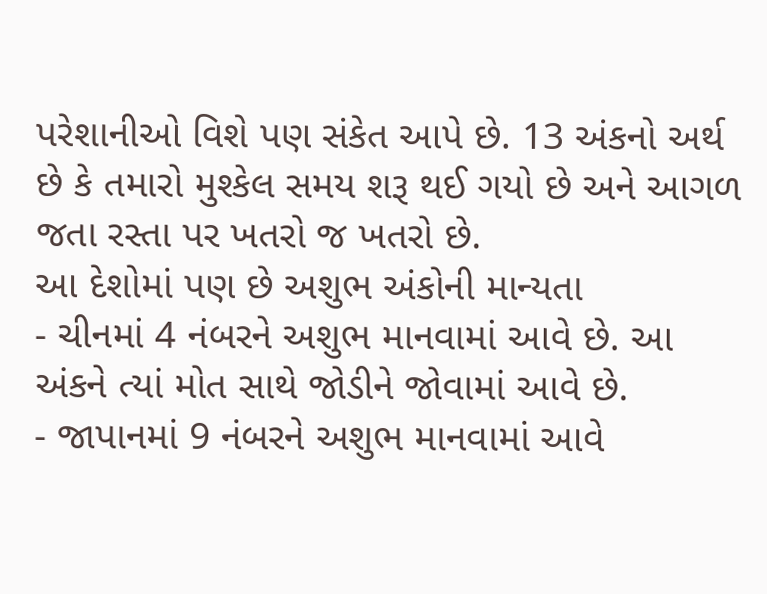પરેશાનીઓ વિશે પણ સંકેત આપે છે. 13 અંકનો અર્થ છે કે તમારો મુશ્કેલ સમય શરૂ થઈ ગયો છે અને આગળ જતા રસ્તા પર ખતરો જ ખતરો છે.
આ દેશોમાં પણ છે અશુભ અંકોની માન્યતા
- ચીનમાં 4 નંબરને અશુભ માનવામાં આવે છે. આ અંકને ત્યાં મોત સાથે જોડીને જોવામાં આવે છે.
- જાપાનમાં 9 નંબરને અશુભ માનવામાં આવે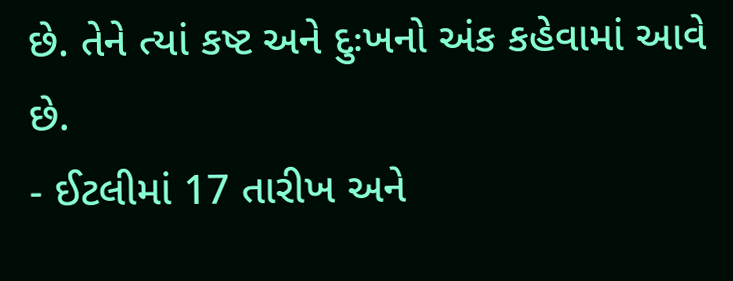છે. તેને ત્યાં કષ્ટ અને દુઃખનો અંક કહેવામાં આવે છે.
- ઈટલીમાં 17 તારીખ અને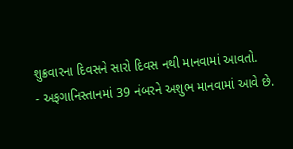શુક્રવારના દિવસને સારો દિવસ નથી માનવામાં આવતો.
- અફગાનિસ્તાનમાં 39 નંબરને અશુભ માનવામાં આવે છે.